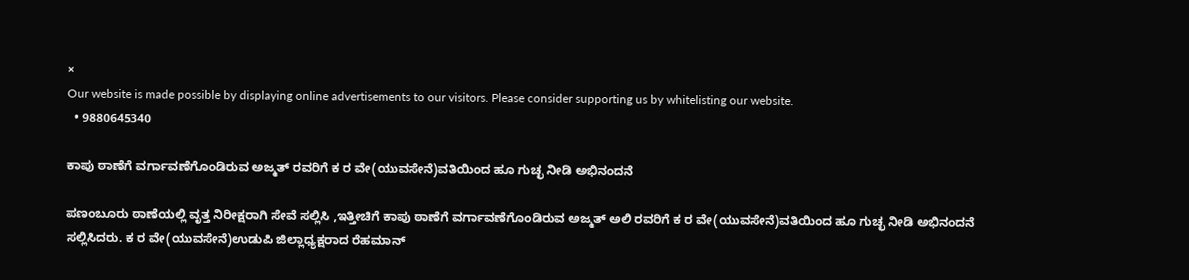×
Our website is made possible by displaying online advertisements to our visitors. Please consider supporting us by whitelisting our website.
  • 9880645340

ಕಾಪು ಠಾಣೆಗೆ ವರ್ಗಾವಣೆಗೊಂಡಿರುವ ಅಜ್ಮತ್ ರವರಿಗೆ ಕ ರ ವೇ(ಯುವಸೇನೆ)ವತಿಯಿಂದ ಹೂ ಗುಚ್ಛ ನೀಡಿ ಅಭಿನಂದನೆ

ಪಣಂಬೂರು ಠಾಣೆಯಲ್ಲಿ ವೃತ್ತ ನಿರೀಕ್ಷರಾಗಿ ಸೇವೆ ಸಲ್ಲಿಸಿ ,ಇತ್ತೀಚಿಗೆ ಕಾಪು ಠಾಣೆಗೆ ವರ್ಗಾವಣೆಗೊಂಡಿರುವ ಅಜ್ಮತ್ ಅಲಿ ರವರಿಗೆ ಕ ರ ವೇ(ಯುವಸೇನೆ)ವತಿಯಿಂದ ಹೂ ಗುಚ್ಛ ನೀಡಿ ಅಭಿನಂದನೆ ಸಲ್ಲಿಸಿದರು. ಕ ರ ವೇ(ಯುವಸೇನೆ)ಉಡುಪಿ ಜಿಲ್ಲಾಧ್ಯಕ್ಷರಾದ ರೆಹಮಾನ್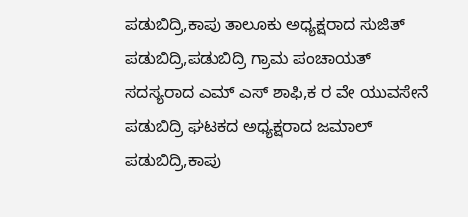ಪಡುಬಿದ್ರಿ,ಕಾಪು ತಾಲೂಕು ಅಧ್ಯಕ್ಷರಾದ ಸುಜಿತ್ ಪಡುಬಿದ್ರಿ,ಪಡುಬಿದ್ರಿ ಗ್ರಾಮ ಪಂಚಾಯತ್ ಸದಸ್ಯರಾದ ಎಮ್ ಎಸ್ ಶಾಫಿ,ಕ ರ ವೇ ಯುವಸೇನೆ ಪಡುಬಿದ್ರಿ ಘಟಕದ ಅಧ್ಯಕ್ಷರಾದ ಜಮಾಲ್ ಪಡುಬಿದ್ರಿ,ಕಾಪು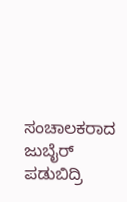ಸಂಚಾಲಕರಾದ ಜುಬೈರ್ ಪಡುಬಿದ್ರಿ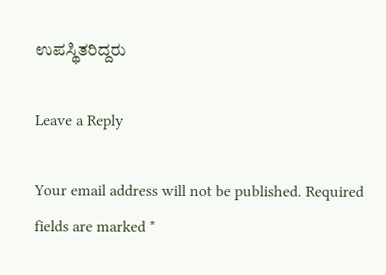ಉಪಸ್ಥಿತರಿದ್ದರು

Leave a Reply

Your email address will not be published. Required fields are marked *